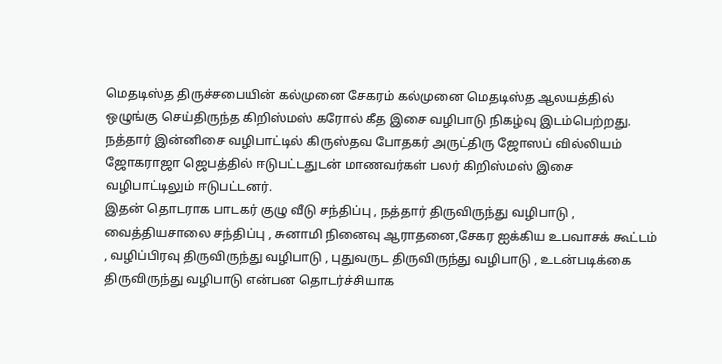மெதடிஸ்த திருச்சபையின் கல்முனை சேகரம் கல்முனை மெதடிஸ்த ஆலயத்தில் ஒழுங்கு செய்திருந்த கிறிஸ்மஸ் கரோல் கீத இசை வழிபாடு நிகழ்வு இடம்பெற்றது.
நத்தார் இன்னிசை வழிபாட்டில் கிருஸ்தவ போதகர் அருட்திரு ஜோஸப் வில்லியம் ஜோகராஜா ஜெபத்தில் ஈடுபட்டதுடன் மாணவர்கள் பலர் கிறிஸ்மஸ் இசை வழிபாட்டிலும் ஈடுபட்டனர்.
இதன் தொடராக பாடகர் குழு வீடு சந்திப்பு , நத்தார் திருவிருந்து வழிபாடு , வைத்தியசாலை சந்திப்பு , சுனாமி நினைவு ஆராதனை,சேகர ஐக்கிய உபவாசக் கூட்டம் , வழிப்பிரவு திருவிருந்து வழிபாடு , புதுவருட திருவிருந்து வழிபாடு , உடன்படிக்கை திருவிருந்து வழிபாடு என்பன தொடர்ச்சியாக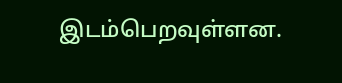இடம்பெறவுள்ளன.